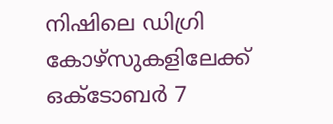നിഷിലെ ഡിഗ്രി കോഴ്സുകളിലേക്ക് ഒക്ടോബര്‍ 7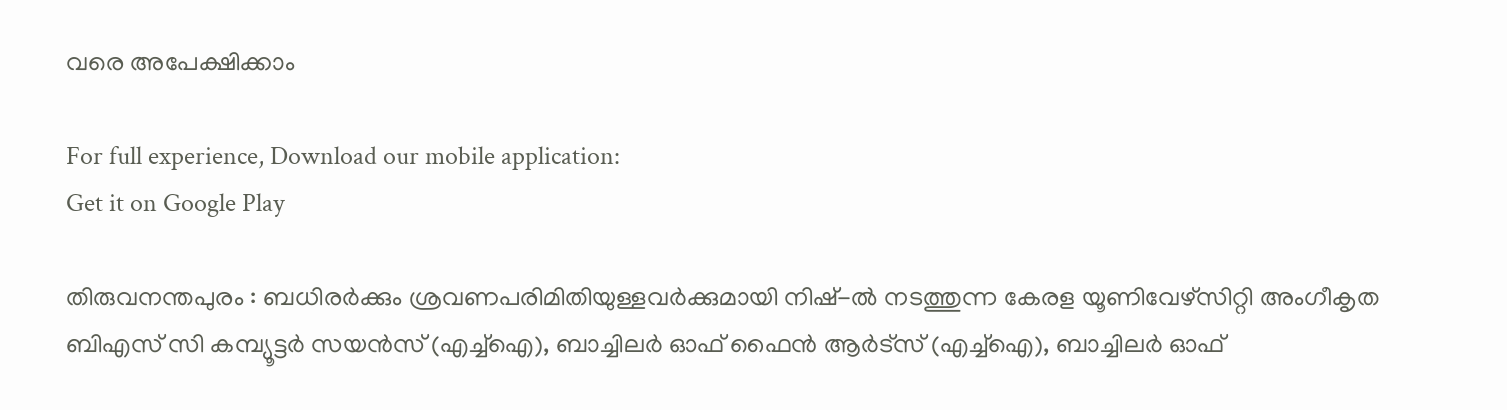വരെ അപേക്ഷിക്കാം

For full experience, Download our mobile application:
Get it on Google Play

തിരുവനന്തപുരം : ബധിരര്‍ക്കും ശ്രവണപരിമിതിയുള്ളവര്‍ക്കുമായി നിഷ്-ല്‍ നടത്തുന്ന കേരള യൂണിവേഴ്സിറ്റി അംഗീകൃത ബിഎസ് സി കമ്പ്യൂട്ടര്‍ സയന്‍സ് (എച്ച്ഐ), ബാച്ചിലര്‍ ഓഫ് ഫൈന്‍ ആര്‍ട്സ് (എച്ച്ഐ), ബാച്ചിലര്‍ ഓഫ്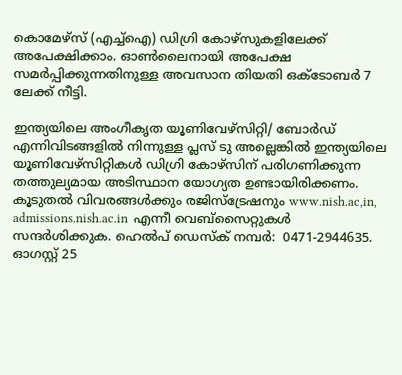കൊമേഴ്സ് (എച്ച്ഐ) ഡിഗ്രി കോഴ്സുകളിലേക്ക് അപേക്ഷിക്കാം. ഓണ്‍ലൈനായി അപേക്ഷ സമര്‍പ്പിക്കുന്നതിനുള്ള അവസാന തിയതി ഒക്ടോബര്‍ 7 ലേക്ക് നീട്ടി.

ഇന്ത്യയിലെ അംഗീകൃത യൂണിവേഴ്സിറ്റി/ ബോര്‍ഡ് എന്നിവിടങ്ങളില്‍ നിന്നുള്ള പ്ലസ് ടു അല്ലെങ്കില്‍ ഇന്ത്യയിലെ യൂണിവേഴ്സിറ്റികള്‍ ഡിഗ്രി കോഴ്സിന് പരിഗണിക്കുന്ന തത്തുല്യമായ അടിസ്ഥാന യോഗ്യത ഉണ്ടായിരിക്കണം. കൂടുതല്‍ വിവരങ്ങള്‍ക്കും രജിസ്ട്രേഷനും www.nish.ac,in, admissions.nish.ac.in  എന്നീ വെബ്സൈറ്റുകള്‍ സന്ദര്‍ശിക്കുക. ഹെല്‍പ് ഡെസ്ക് നമ്പര്‍:  0471-2944635.  ഓഗസ്റ്റ് 25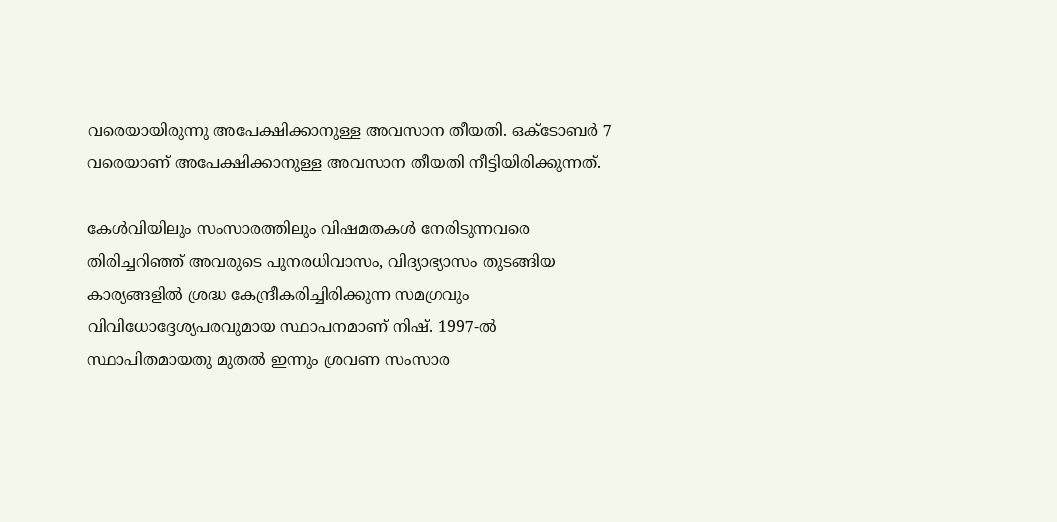വരെയായിരുന്നു അപേക്ഷിക്കാനുള്ള അവസാന തീയതി. ഒക്ടോബർ 7 വരെയാണ് അപേക്ഷിക്കാനുള്ള അവസാന തീയതി നീട്ടിയിരിക്കുന്നത്.

കേള്‍വിയിലും സംസാരത്തിലും വിഷമതകള്‍ നേരിടുന്നവരെ തിരിച്ചറിഞ്ഞ് അവരുടെ പുനരധിവാസം, വിദ്യാഭ്യാസം തുടങ്ങിയ കാര്യങ്ങളില്‍ ശ്രദ്ധ കേന്ദ്രീകരിച്ചിരിക്കുന്ന സമഗ്രവും വിവിധോദ്ദേശ്യപരവുമായ സ്ഥാപനമാണ് നിഷ്. 1997-ല്‍ സ്ഥാപിതമായതു മുതല്‍ ഇന്നും ശ്രവണ സംസാര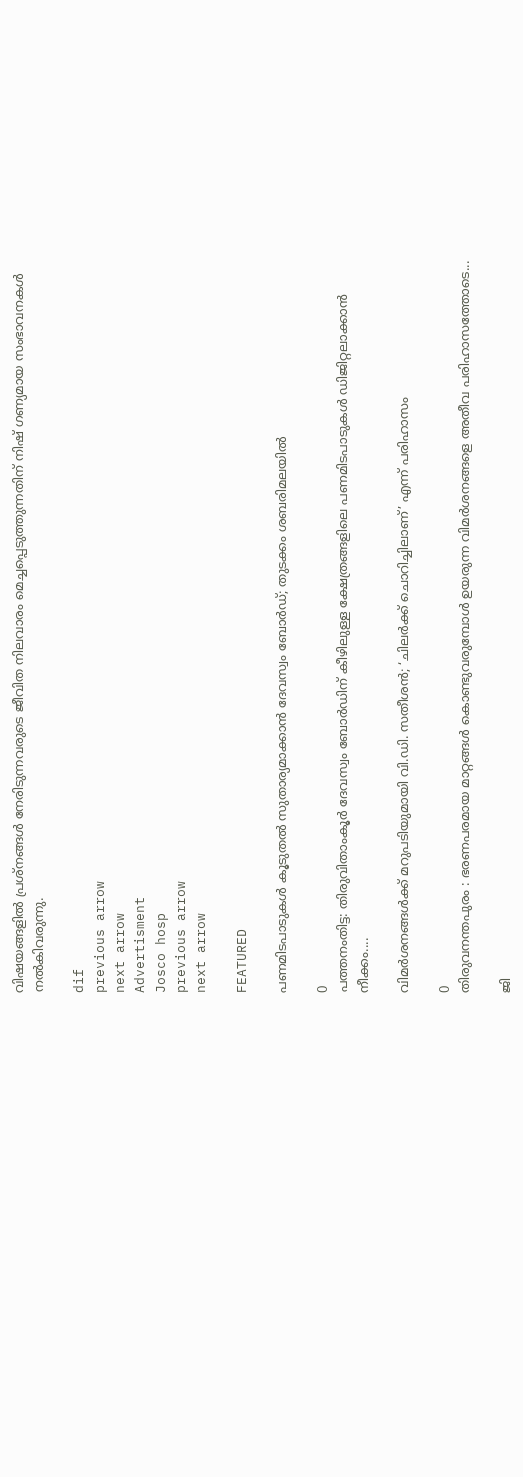വിഷയങ്ങളില്‍ പ്രശ്നങ്ങള്‍ നേരിടുന്നവരുടെ ‍ജീവിത നിലവാരം മെച്ചപ്പെടുത്തുന്നതിന് നിഷ് ഗണ്യമായ സംഭാവനകള്‍ നൽകിവരുന്നു.

dif
previous arrow
next arrow
Advertisment
Josco hosp
previous arrow
next arrow

FEATURED

പണമിടപാടുകൾ കൂടുതൽ സുതാര്യമാക്കാൻ ദേവസ്വം ബോർഡ്; തുടക്കം ശബരിമലയിൽ

0
പത്തനംതിട്ട: തിരുവിതാംകൂര്‍ ദേവസ്വം ബോര്‍ഡിന് കീഴിലുള്ള ക്ഷേത്രങ്ങളിലെ പണമിടപാടുകള്‍ ഡിജിറ്റലാക്കാന്‍ നീക്കം....

വിമർശനങ്ങൾക്ക് മറുപടിയുമായി വി.ഡി. സതീശൻ; ‘ചിലർക്ക് ചൊറിച്ചിലാണ്’ എന്ന് പരിഹാസം

0
തിരുവനന്തപുരം : ഭരണപരമായ മാറ്റങ്ങൾ കൊണ്ടുവരുമ്പോൾ ഉയരുന്ന വിമർശനങ്ങളെ അതീവ പരിഹാസത്തോടെ...

ജി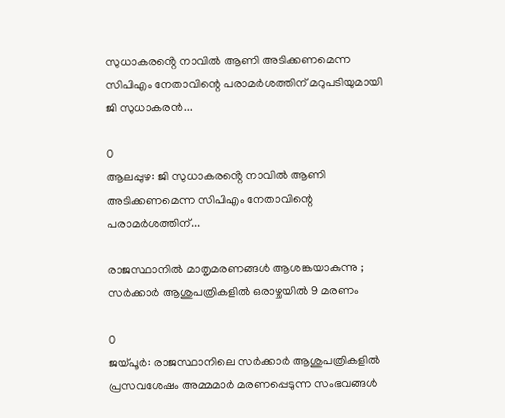സുധാകരൻ്റെ നാവിൽ ആണി അടിക്കണമെന്ന സിപിഎം നേതാവിന്റെ പരാമർശത്തിന് മറുപടിയുമായി ജി സുധാകരൻ...

0
ആലപ്പുഴ: ജി സുധാകരൻ്റെ നാവിൽ ആണി അടിക്കണമെന്ന സിപിഎം നേതാവിന്റെ പരാമർശത്തിന്...

രാജസ്ഥാനിൽ മാതൃമരണങ്ങൾ ആശങ്കയാകുന്നു ; സർക്കാർ ആശുപത്രികളിൽ ഒരാഴ്ചയിൽ 9 മരണം

0
ജയ്പൂർ: രാജസ്ഥാനിലെ സർക്കാർ ആശുപത്രികളിൽ പ്രസവശേഷം അമ്മമാർ മരണപ്പെടുന്ന സംഭവങ്ങൾ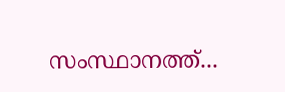സംസ്ഥാനത്ത്...